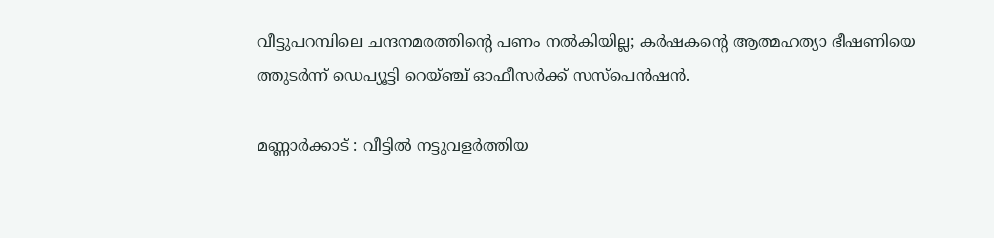വീട്ടുപറമ്പിലെ ചന്ദനമരത്തിന്റെ പണം നൽകിയില്ല; കർഷകന്റെ ആത്മഹത്യാ ഭീഷണിയെ ത്തുടർന്ന് ഡെപ്യൂട്ടി റെയ്ഞ്ച് ഓഫീസർക്ക് സസ്‌പെൻഷൻ.

മണ്ണാർക്കാട് : വീട്ടിൽ നട്ടുവളർത്തിയ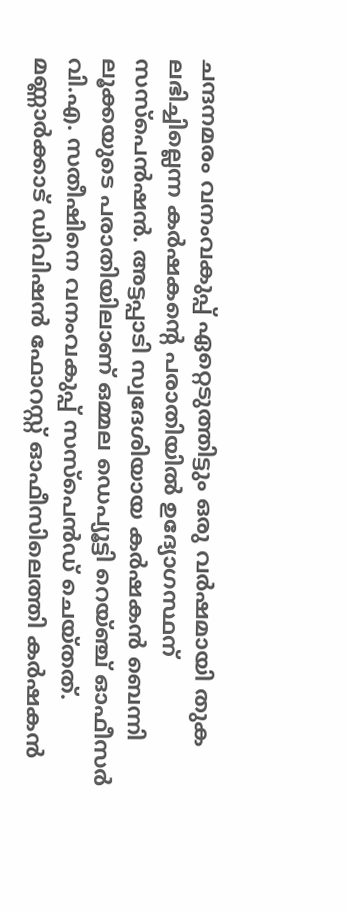ചന്ദനമരം വനംവകുപ്പ് ഏറ്റെടുത്തിട്ടും ഒരു വർഷമായി തുക ലഭിച്ചില്ലെന്ന കർഷകന്റെ പരാതിയിൽ ഉദ്യോഗസ്ഥന് സസ്‌പെൻഷൻ. അട്ടപ്പാടി സ്വദേശിയായ കർഷകൻ ബെന്നി ലൂക്കയുടെ പരാതിയിലാണ് ഒമ്മല ഡെപ്യൂട്ടി റെയ്ഞ്ച് ഓഫീസർ വി.എ. സതീഷിനെ വനംവകുപ്പ് സസ്‌പെൻഡ് ചെയ്തത്. മണ്ണാർക്കാട് ഡിവിഷൻ ഫോറസ്റ്റ് ഓഫീസിലെത്തി കർഷകൻ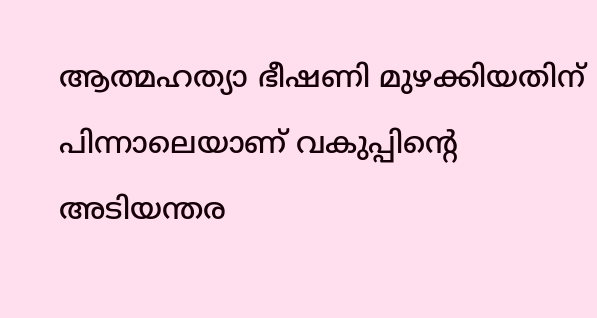ആത്മഹത്യാ ഭീഷണി മുഴക്കിയതിന് പിന്നാലെയാണ് വകുപ്പിന്റെ അടിയന്തര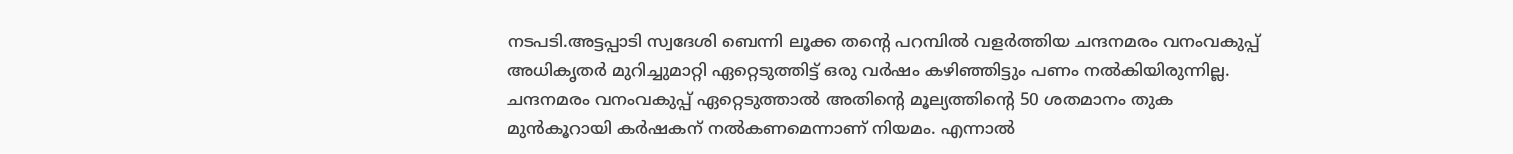നടപടി.അട്ടപ്പാടി സ്വദേശി ബെന്നി ലൂക്ക തന്റെ പറമ്പിൽ വളർത്തിയ ചന്ദനമരം വനംവകുപ്പ് അധികൃതർ മുറിച്ചുമാറ്റി ഏറ്റെടുത്തിട്ട് ഒരു വർഷം കഴിഞ്ഞിട്ടും പണം നൽകിയിരുന്നില്ല. ചന്ദനമരം വനംവകുപ്പ് ഏറ്റെടുത്താൽ അതിന്റെ മൂല്യത്തിന്റെ 50 ശതമാനം തുക മുൻകൂറായി കർഷകന് നൽകണമെന്നാണ് നിയമം. എന്നാൽ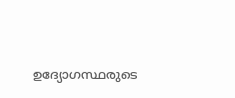ഉദ്യോഗസ്ഥരുടെ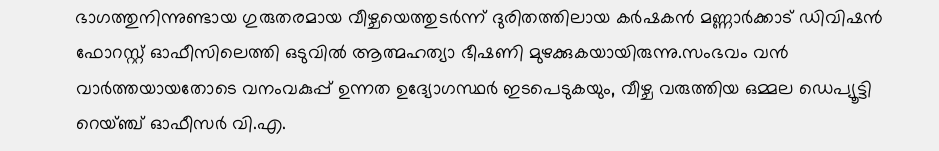ഭാഗത്തുനിന്നുണ്ടായ ഗുരുതരമായ വീഴ്ചയെത്തുടർന്ന് ദുരിതത്തിലായ കർഷകൻ മണ്ണാർക്കാട് ഡിവിഷൻ ഫോറസ്റ്റ് ഓഫീസിലെത്തി ഒടുവിൽ ആത്മഹത്യാ ഭീഷണി മുഴക്കുകയായിരുന്നു.സംഭവം വൻ വാർത്തയായതോടെ വനംവകുപ്പ് ഉന്നത ഉദ്യോഗസ്ഥർ ഇടപെടുകയും, വീഴ്ച വരുത്തിയ ഒമ്മല ഡെപ്യൂട്ടി റെയ്ഞ്ച് ഓഫീസർ വി.എ.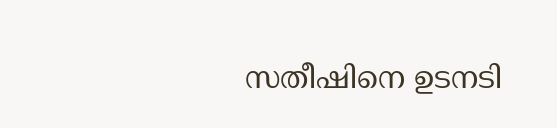സതീഷിനെ ഉടനടി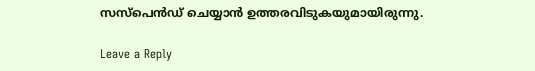സസ്‌പെൻഡ് ചെയ്യാൻ ഉത്തരവിടുകയുമായിരുന്നു.

Leave a Reply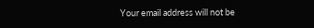Your email address will not be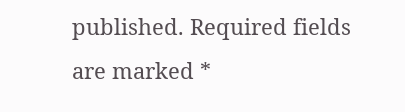published. Required fields are marked *